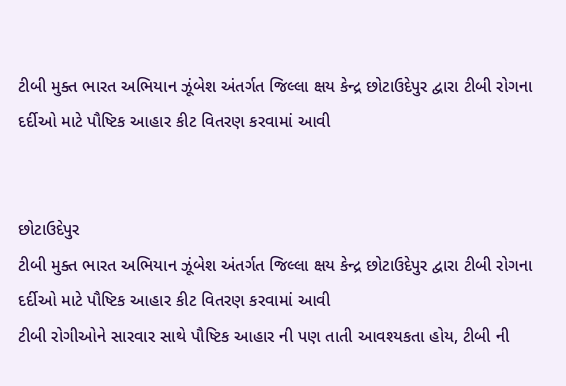ટીબી મુક્ત ભારત અભિયાન ઝૂંબેશ અંતર્ગત જિલ્લા ક્ષય કેન્દ્ર છોટાઉદેપુર દ્વારા ટીબી રોગના દર્દીઓ માટે પૌષ્ટિક આહાર કીટ વિતરણ કરવામાં આવી


છોટાઉદેપુર
ટીબી મુક્ત ભારત અભિયાન ઝૂંબેશ અંતર્ગત જિલ્લા ક્ષય કેન્દ્ર છોટાઉદેપુર દ્વારા ટીબી રોગના દર્દીઓ માટે પૌષ્ટિક આહાર કીટ વિતરણ કરવામાં આવી
ટીબી રોગીઓને સારવાર સાથે પૌષ્ટિક આહાર ની પણ તાતી આવશ્યકતા હોય, ટીબી ની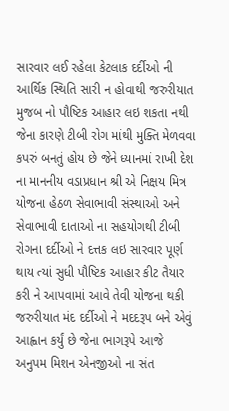સારવાર લઈ રહેલા કેટલાક દર્દીઓ ની આર્થિક સ્થિતિ સારી ન હોવાથી જરુરીયાત મુજબ નો પૌષ્ટિક આહાર લઇ શકતા નથી જેના કારણે ટીબી રોગ માંથી મુક્તિ મેળવવા કપરું બનતું હોય છે જેને ધ્યાનમાં રાખી દેશ ના માનનીય વડાપ્રધાન શ્રી એ નિક્ષય મિત્ર યોજના હેઠળ સેવાભાવી સંસ્થાઓ અને સેવાભાવી દાતાઓ ના સહયોગથી ટીબી રોગના દર્દીઓ ને દત્તક લઇ સારવાર પૂર્ણ થાય ત્યાં સુધી પૌષ્ટિક આહાર કીટ તૈયાર કરી ને આપવામાં આવે તેવી યોજના થકી જરુરીયાત મંદ દર્દીઓ ને મદદરૂપ બને એવું આહ્વાન કર્યું છે જેના ભાગરૂપે આજે અનુપમ મિશન એનજીઓ ના સંત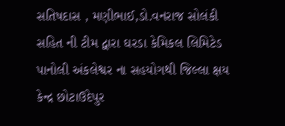સતિષદાસ , મણીભાઈ,ડો.વનરાજ સોલંકી સહિત ની ટીમ દ્વારા ઘરડા કેમિકલ લિમિટેડ પાનોલી અંકલેશ્વર ના સહયોગથી જિલ્લા ક્ષય કેન્દ્ર છોટાઉદેપુર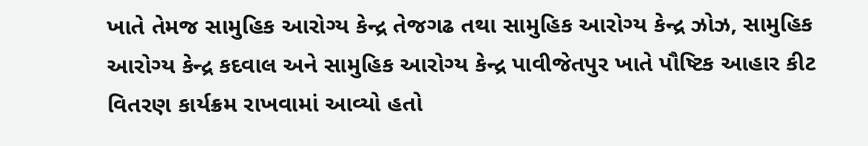ખાતે તેમજ સામુહિક આરોગ્ય કેન્દ્ર તેજગઢ તથા સામુહિક આરોગ્ય કેન્દ્ર ઝોઝ, સામુહિક આરોગ્ય કેન્દ્ર કદવાલ અને સામુહિક આરોગ્ય કેન્દ્ર પાવીજેતપુર ખાતે પૌષ્ટિક આહાર કીટ વિતરણ કાર્યક્રમ રાખવામાં આવ્યો હતો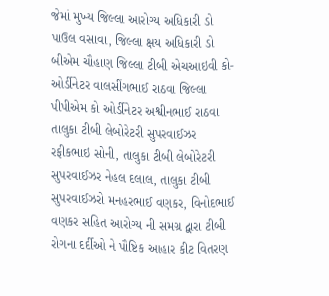જેમાં મુખ્ય જિલ્લા આરોગ્ય અધિકારી ડો પાઉલ વસાવા, જિલ્લા ક્ષય અધિકારી ડો બીએમ ચૌહાણ જિલ્લા ટીબી એચઆઇવી કો-ઓર્ડીનેટર વાલસીંગભાઈ રાઠવા જિલ્લા પીપીએમ કો ઓર્ડીનેટર અશ્વીનભાઈ રાઠવા તાલુકા ટીબી લેબોરેટરી સુપરવાઈઝર રફીકભાઇ સોની, તાલુકા ટીબી લેબોરેટરી સુપરવાઈઝર નેહલ દલાલ, તાલુકા ટીબી સુપરવાઈઝરો મનહરભાઈ વણકર, વિનોદભાઈ વણકર સહિત આરોગ્ય ની સમગ્ર દ્વારા ટીબી રોગના દર્દીઓ ને પૌષ્ટિક આહાર કીટ વિતરણ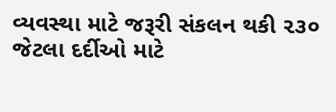વ્યવસ્થા માટે જરૂરી સંકલન થકી ૨૩૦ જેટલા દર્દીઓ માટે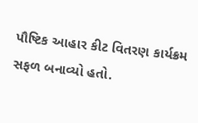પૌષ્ટિક આહાર કીટ વિતરણ કાર્યક્રમ સફળ બનાવ્યો હતો.